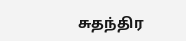சுதந்திர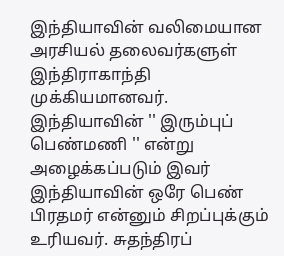இந்தியாவின் வலிமையான அரசியல் தலைவர்களுள் இந்திராகாந்தி முக்கியமானவர். இந்தியாவின் '' இரும்புப் பெண்மணி '' என்று அழைக்கப்படும் இவர் இந்தியாவின் ஒரே பெண் பிரதமர் என்னும் சிறப்புக்கும் உரியவர். சுதந்திரப்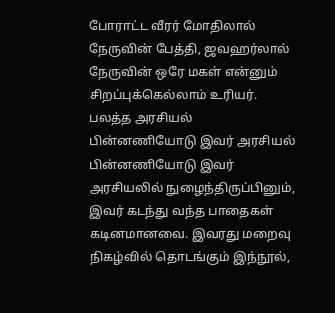போராட்ட வீரர் மோதிலால் நேருவின் பேத்தி, ஜவஹர்லால் நேருவின் ஒரே மகள் என்னும் சிறப்புக்கெல்லாம் உரியர். பலத்த அரசியல் பின்னணியோடு இவர் அரசியல் பின்னணியோடு இவர் அரசியலில் நுழைந்திருப்பினும், இவர் கடந்து வந்த பாதைகள் கடினமானவை. இவரது மறைவு நிகழ்வில் தொடங்கும் இந்நூல்,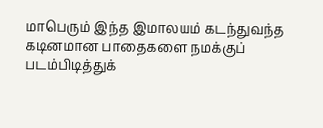மாபெரும் இந்த இமாலயம் கடந்துவந்த கடினமான பாதைகளை நமக்குப் படம்பிடித்துக்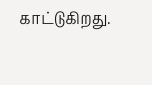காட்டுகிறது.